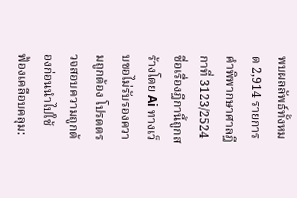พบผลลัพธ์ทั้งหมด 2,914 รายการ
คำพิพากษาศาลฎีกาที่ 3123/2524
ชื่อเรื่องฎีกานี้ถูกสร้างโดย Ai ทางเว็บขอไม่รับรองความถูกต้อง โปรดตรวจสอบความถูกต้องก่อนนำไปใช้
ฟ้องเคลือบคลุม: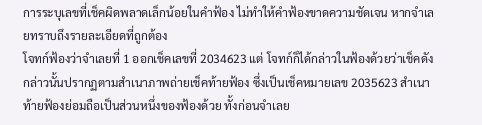การระบุเลขที่เช็คผิดพลาดเล็กน้อยในคำฟ้อง ไม่ทำให้คำฟ้องขาดความชัดเจน หากจำเลยทราบถึงรายละเอียดที่ถูกต้อง
โจทก์ฟ้องว่าจำเลยที่ 1 ออกเช็คเลขที่ 2034623 แต่ โจทก์ก็ได้กล่าวในฟ้องด้วยว่าเช็คดังกล่าวนั้นปรากฏตามสำเนาภาพถ่ายเช็คท้ายฟ้อง ซึ่งเป็นเช็คหมายเลข 2035623 สำเนาท้ายฟ้องย่อมถือเป็นส่วนหนึ่งของฟ้องด้วย ทั้งก่อนจำเลย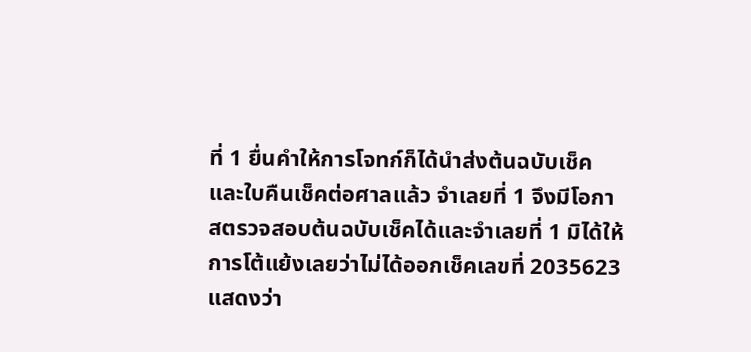ที่ 1 ยื่นคำให้การโจทก์ก็ได้นำส่งต้นฉบับเช็คและใบคืนเช็คต่อศาลแล้ว จำเลยที่ 1 จึงมีโอกาสตรวจสอบต้นฉบับเช็คได้และจำเลยที่ 1 มิได้ให้การโต้แย้งเลยว่าไม่ได้ออกเช็คเลขที่ 2035623แสดงว่า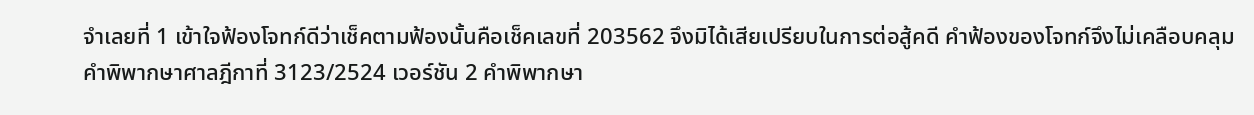จำเลยที่ 1 เข้าใจฟ้องโจทก์ดีว่าเช็คตามฟ้องนั้นคือเช็คเลขที่ 203562 จึงมิได้เสียเปรียบในการต่อสู้คดี คำฟ้องของโจทก์จึงไม่เคลือบคลุม
คำพิพากษาศาลฎีกาที่ 3123/2524 เวอร์ชัน 2 คำพิพากษา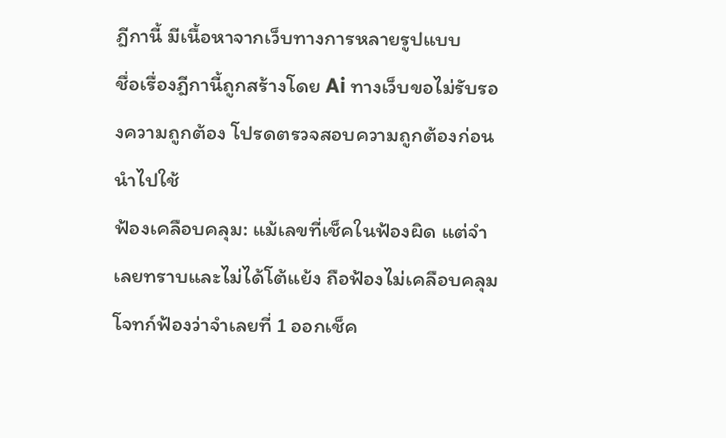ฎีกานี้ มีเนื้อหาจากเว็บทางการหลายรูปแบบ
ชื่อเรื่องฎีกานี้ถูกสร้างโดย Ai ทางเว็บขอไม่รับรองความถูกต้อง โปรดตรวจสอบความถูกต้องก่อนนำไปใช้
ฟ้องเคลือบคลุม: แม้เลขที่เช็คในฟ้องผิด แต่จำเลยทราบและไม่ได้โต้แย้ง ถือฟ้องไม่เคลือบคลุม
โจทก์ฟ้องว่าจำเลยที่ 1 ออกเช็ค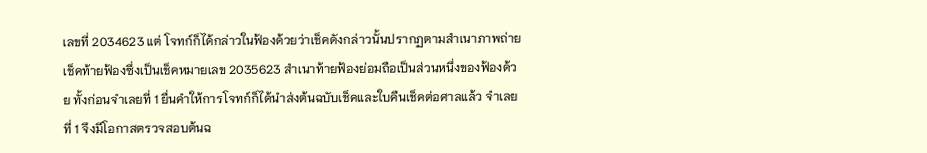เลขที่ 2034623 แต่ โจทก์ก็ได้กล่าวในฟ้องด้วยว่าเช็คดังกล่าวนั้นปรากฏตามสำเนาภาพถ่ายเช็คท้ายฟ้องซึ่งเป็นเช็คหมายเลข 2035623 สำเนาท้ายฟ้องย่อมถือเป็นส่วนหนึ่งของฟ้องด้วย ทั้งก่อนจำเลยที่ 1 ยื่นคำให้การโจทก์ก็ได้นำส่งต้นฉบับเช็คและใบคืนเช็คต่อศาลแล้ว จำเลยที่ 1 จึงมีโอกาสตรวจสอบต้นฉ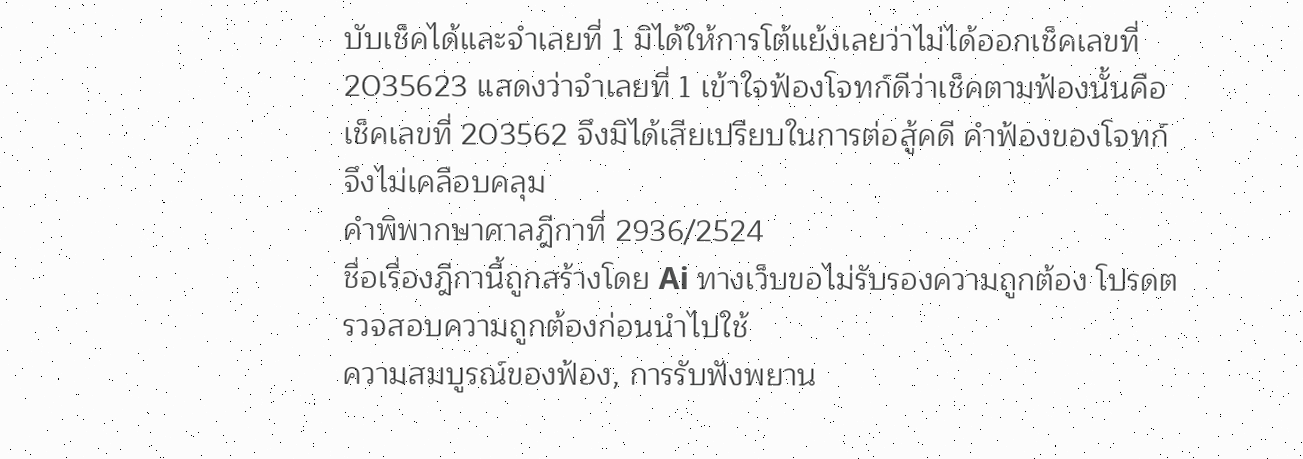บับเช็คได้และจำเลยที่ 1 มิได้ให้การโต้แย้งเลยว่าไม่ได้ออกเช็คเลขที่ 2035623 แสดงว่าจำเลยที่ 1 เข้าใจฟ้องโจทก์ดีว่าเช็คตามฟ้องนั้นคือเช็คเลขที่ 203562 จึงมิได้เสียเปรียบในการต่อสู้คดี คำฟ้องของโจทก์จึงไม่เคลือบคลุม
คำพิพากษาศาลฎีกาที่ 2936/2524
ชื่อเรื่องฎีกานี้ถูกสร้างโดย Ai ทางเว็บขอไม่รับรองความถูกต้อง โปรดตรวจสอบความถูกต้องก่อนนำไปใช้
ความสมบูรณ์ของฟ้อง, การรับฟังพยาน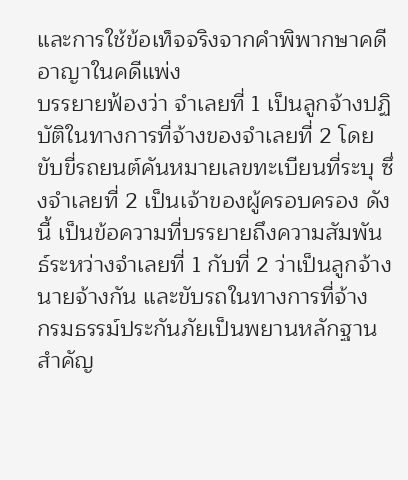และการใช้ข้อเท็จจริงจากคำพิพากษาคดีอาญาในคดีแพ่ง
บรรยายฟ้องว่า จำเลยที่ 1 เป็นลูกจ้างปฏิบัติในทางการที่จ้างของจำเลยที่ 2 โดยขับขี่รถยนต์คันหมายเลขทะเบียนที่ระบุ ซึ่งจำเลยที่ 2 เป็นเจ้าของผู้ครอบครอง ดังนี้ เป็นข้อความที่บรรยายถึงความสัมพันธ์ระหว่างจำเลยที่ 1 กับที่ 2 ว่าเป็นลูกจ้างนายจ้างกัน และขับรถในทางการที่จ้าง
กรมธรรม์ประกันภัยเป็นพยานหลักฐานสำคัญ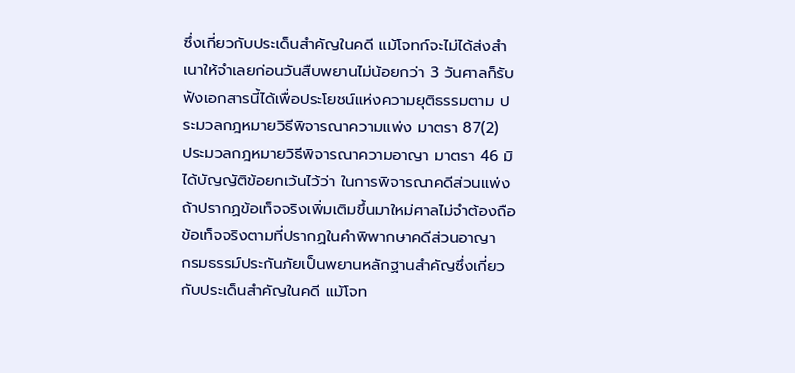ซึ่งเกี่ยวกับประเด็นสำคัญในคดี แม้โจทก์จะไม่ได้ส่งสำเนาให้จำเลยก่อนวันสืบพยานไม่น้อยกว่า 3 วันศาลก็รับฟังเอกสารนี้ได้เพื่อประโยชน์แห่งความยุติธรรมตาม ประมวลกฎหมายวิธีพิจารณาความแพ่ง มาตรา 87(2)
ประมวลกฎหมายวิธีพิจารณาความอาญา มาตรา 46 มิได้บัญญัติข้อยกเว้นไว้ว่า ในการพิจารณาคดีส่วนแพ่ง ถ้าปรากฏข้อเท็จจริงเพิ่มเติมขึ้นมาใหม่ศาลไม่จำต้องถือข้อเท็จจริงตามที่ปรากฏในคำพิพากษาคดีส่วนอาญา
กรมธรรม์ประกันภัยเป็นพยานหลักฐานสำคัญซึ่งเกี่ยวกับประเด็นสำคัญในคดี แม้โจท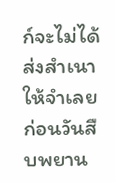ก์จะไม่ได้ส่งสำเนาให้จำเลยก่อนวันสืบพยาน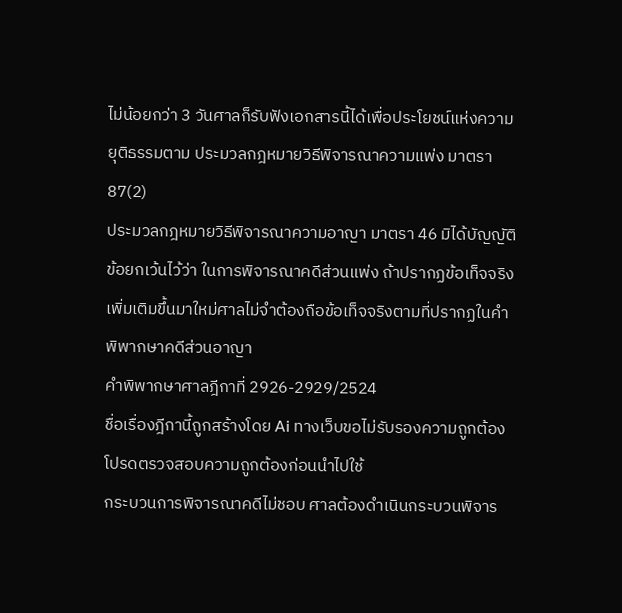ไม่น้อยกว่า 3 วันศาลก็รับฟังเอกสารนี้ได้เพื่อประโยชน์แห่งความยุติธรรมตาม ประมวลกฎหมายวิธีพิจารณาความแพ่ง มาตรา 87(2)
ประมวลกฎหมายวิธีพิจารณาความอาญา มาตรา 46 มิได้บัญญัติข้อยกเว้นไว้ว่า ในการพิจารณาคดีส่วนแพ่ง ถ้าปรากฏข้อเท็จจริงเพิ่มเติมขึ้นมาใหม่ศาลไม่จำต้องถือข้อเท็จจริงตามที่ปรากฏในคำพิพากษาคดีส่วนอาญา
คำพิพากษาศาลฎีกาที่ 2926-2929/2524
ชื่อเรื่องฎีกานี้ถูกสร้างโดย Ai ทางเว็บขอไม่รับรองความถูกต้อง โปรดตรวจสอบความถูกต้องก่อนนำไปใช้
กระบวนการพิจารณาคดีไม่ชอบ ศาลต้องดำเนินกระบวนพิจาร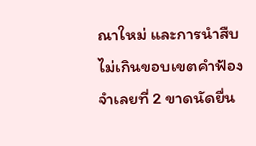ณาใหม่ และการนำสืบไม่เกินขอบเขตคำฟ้อง
จำเลยที่ 2 ขาดนัดยื่น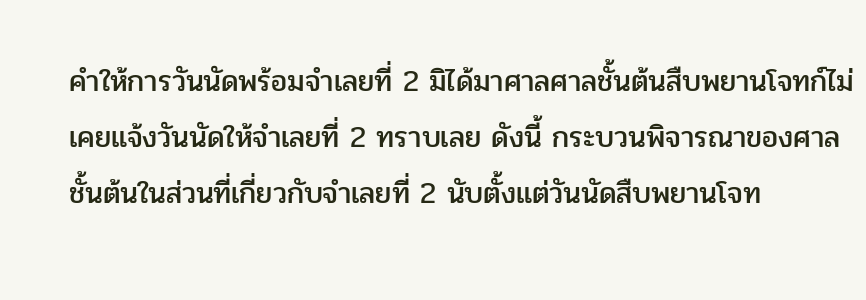คำให้การวันนัดพร้อมจำเลยที่ 2 มิได้มาศาลศาลชั้นต้นสืบพยานโจทก์ไม่เคยแจ้งวันนัดให้จำเลยที่ 2 ทราบเลย ดังนี้ กระบวนพิจารณาของศาลชั้นต้นในส่วนที่เกี่ยวกับจำเลยที่ 2 นับตั้งแต่วันนัดสืบพยานโจท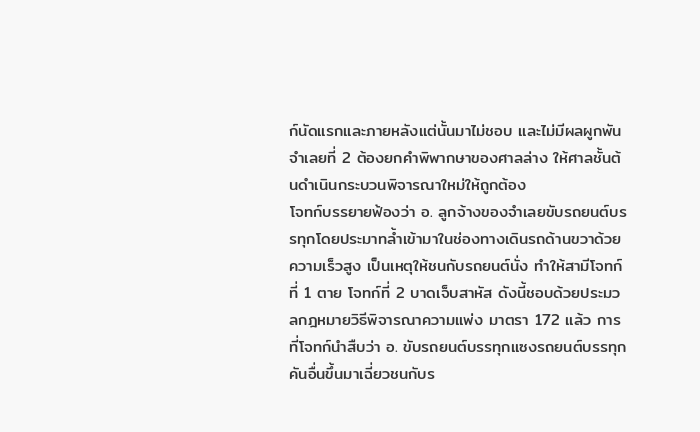ก์นัดแรกและภายหลังแต่นั้นมาไม่ชอบ และไม่มีผลผูกพัน จำเลยที่ 2 ต้องยกคำพิพากษาของศาลล่าง ให้ศาลชั้นต้นดำเนินกระบวนพิจารณาใหม่ให้ถูกต้อง
โจทก์บรรยายฟ้องว่า อ. ลูกจ้างของจำเลยขับรถยนต์บรรทุกโดยประมาทล้ำเข้ามาในช่องทางเดินรถด้านขวาด้วยความเร็วสูง เป็นเหตุให้ชนกับรถยนต์นั่ง ทำให้สามีโจทก์ที่ 1 ตาย โจทก์ที่ 2 บาดเจ็บสาหัส ดังนี้ชอบด้วยประมวลกฎหมายวิธีพิจารณาความแพ่ง มาตรา 172 แล้ว การที่โจทก์นำสืบว่า อ. ขับรถยนต์บรรทุกแซงรถยนต์บรรทุกคันอื่นขึ้นมาเฉี่ยวชนกับร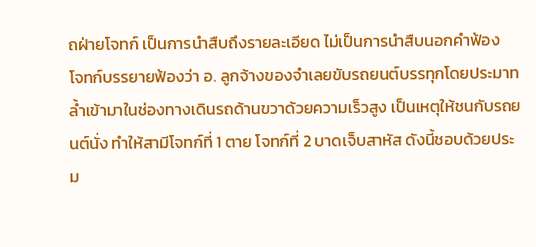ถฝ่ายโจทก์ เป็นการนำสืบถึงรายละเอียด ไม่เป็นการนำสืบนอกคำฟ้อง
โจทก์บรรยายฟ้องว่า อ. ลูกจ้างของจำเลยขับรถยนต์บรรทุกโดยประมาทล้ำเข้ามาในช่องทางเดินรถด้านขวาด้วยความเร็วสูง เป็นเหตุให้ชนกับรถยนต์นั่ง ทำให้สามีโจทก์ที่ 1 ตาย โจทก์ที่ 2 บาดเจ็บสาหัส ดังนี้ชอบด้วยประม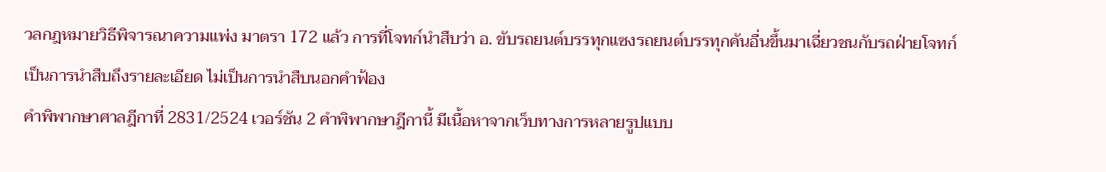วลกฎหมายวิธีพิจารณาความแพ่ง มาตรา 172 แล้ว การที่โจทก์นำสืบว่า อ. ขับรถยนต์บรรทุกแซงรถยนต์บรรทุกคันอื่นขึ้นมาเฉี่ยวชนกับรถฝ่ายโจทก์ เป็นการนำสืบถึงรายละเอียด ไม่เป็นการนำสืบนอกคำฟ้อง
คำพิพากษาศาลฎีกาที่ 2831/2524 เวอร์ชัน 2 คำพิพากษาฎีกานี้ มีเนื้อหาจากเว็บทางการหลายรูปแบบ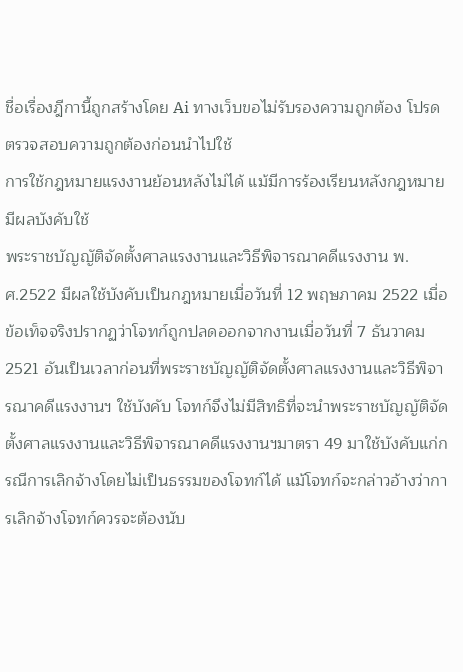ชื่อเรื่องฎีกานี้ถูกสร้างโดย Ai ทางเว็บขอไม่รับรองความถูกต้อง โปรดตรวจสอบความถูกต้องก่อนนำไปใช้
การใช้กฎหมายแรงงานย้อนหลังไม่ได้ แม้มีการร้องเรียนหลังกฎหมายมีผลบังคับใช้
พระราชบัญญัติจัดตั้งศาลแรงงานและวิธีพิจารณาคดีแรงงาน พ.ศ.2522 มีผลใช้บังคับเป็นกฎหมายเมื่อวันที่ 12 พฤษภาคม 2522 เมื่อข้อเท็จจริงปรากฏว่าโจทก์ถูกปลดออกจากงานเมื่อวันที่ 7 ธันวาคม 2521 อันเป็นเวลาก่อนที่พระราชบัญญัติจัดตั้งศาลแรงงานและวิธีพิจารณาคดีแรงงานฯ ใช้บังคับ โจทก์จึงไม่มีสิทธิที่จะนำพระราชบัญญัติจัดตั้งศาลแรงงานและวิธีพิจารณาคดีแรงงานฯมาตรา 49 มาใช้บังคับแก่กรณีการเลิกจ้างโดยไม่เป็นธรรมของโจทก์ได้ แม้โจทก์จะกล่าวอ้างว่าการเลิกจ้างโจทก์ควรจะต้องนับ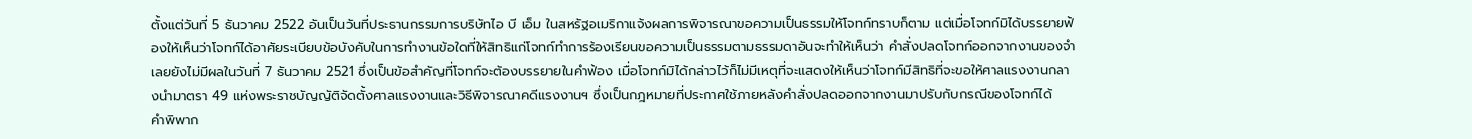ตั้งแต่วันที่ 5 ธันวาคม 2522 อันเป็นวันที่ประธานกรรมการบริษัทไอ บี เอ็ม ในสหรัฐอเมริกาแจ้งผลการพิจารณาขอความเป็นธรรมให้โจทก์ทราบก็ตาม แต่เมื่อโจทก์มิได้บรรยายฟ้องให้เห็นว่าโจทก์ได้อาศัยระเบียบข้อบังคับในการทำงานข้อใดที่ให้สิทธิแก่โจทก์ทำการร้องเรียนขอความเป็นธรรมตามธรรมดาอันจะทำให้เห็นว่า คำสั่งปลดโจทก์ออกจากงานของจำเลยยังไม่มีผลในวันที่ 7 ธันวาคม 2521 ซึ่งเป็นข้อสำคัญที่โจทก์จะต้องบรรยายในคำฟ้อง เมื่อโจทก์มิได้กล่าวไว้ก็ไม่มีเหตุที่จะแสดงให้เห็นว่าโจทก์มีสิทธิที่จะขอให้ศาลแรงงานกลางนำมาตรา 49 แห่งพระราชบัญญัติจัดตั้งศาลแรงงานและวิธีพิจารณาคดีแรงงานฯ ซึ่งเป็นกฎหมายที่ประกาศใช้ภายหลังคำสั่งปลดออกจากงานมาปรับกับกรณีของโจทก์ได้
คำพิพาก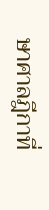ษาศาลฎีกาที่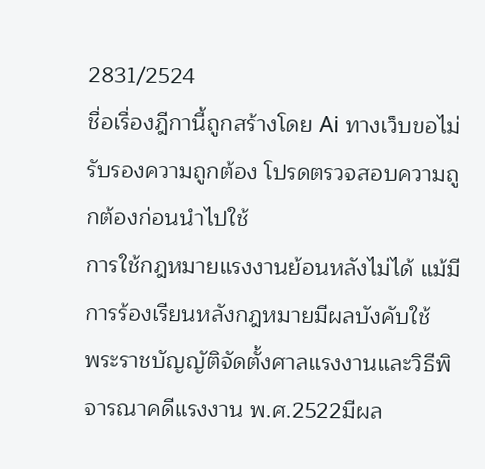2831/2524
ชื่อเรื่องฎีกานี้ถูกสร้างโดย Ai ทางเว็บขอไม่รับรองความถูกต้อง โปรดตรวจสอบความถูกต้องก่อนนำไปใช้
การใช้กฎหมายแรงงานย้อนหลังไม่ได้ แม้มีการร้องเรียนหลังกฎหมายมีผลบังคับใช้
พระราชบัญญัติจัดตั้งศาลแรงงานและวิธีพิจารณาคดีแรงงาน พ.ศ.2522มีผล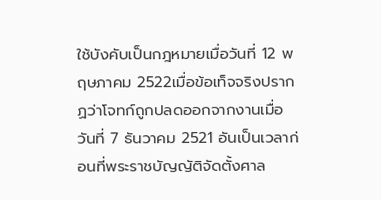ใช้บังคับเป็นกฎหมายเมื่อวันที่ 12 พฤษภาคม 2522เมื่อข้อเท็จจริงปรากฏว่าโจทก์ถูกปลดออกจากงานเมื่อวันที่ 7 ธันวาคม 2521 อันเป็นเวลาก่อนที่พระราชบัญญัติจัดตั้งศาล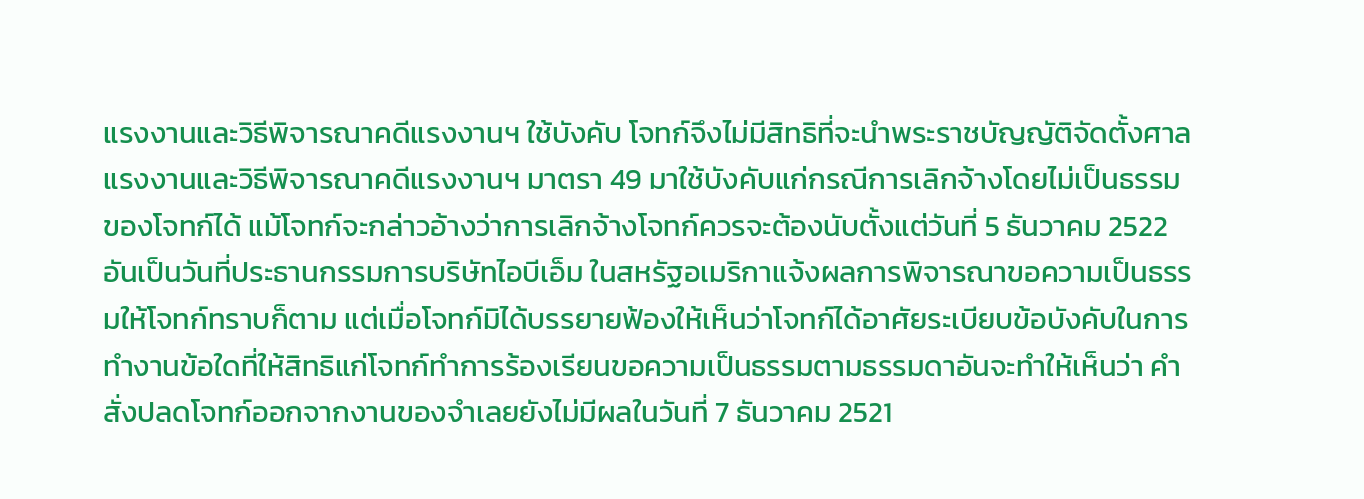แรงงานและวิธีพิจารณาคดีแรงงานฯ ใช้บังคับ โจทก์จึงไม่มีสิทธิที่จะนำพระราชบัญญัติจัดตั้งศาลแรงงานและวิธีพิจารณาคดีแรงงานฯ มาตรา 49 มาใช้บังคับแก่กรณีการเลิกจ้างโดยไม่เป็นธรรมของโจทก์ได้ แม้โจทก์จะกล่าวอ้างว่าการเลิกจ้างโจทก์ควรจะต้องนับตั้งแต่วันที่ 5 ธันวาคม 2522 อันเป็นวันที่ประธานกรรมการบริษัทไอบีเอ็ม ในสหรัฐอเมริกาแจ้งผลการพิจารณาขอความเป็นธรรมให้โจทก์ทราบก็ตาม แต่เมื่อโจทก์มิได้บรรยายฟ้องให้เห็นว่าโจทก์ได้อาศัยระเบียบข้อบังคับในการทำงานข้อใดที่ให้สิทธิแก่โจทก์ทำการร้องเรียนขอความเป็นธรรมตามธรรมดาอันจะทำให้เห็นว่า คำสั่งปลดโจทก์ออกจากงานของจำเลยยังไม่มีผลในวันที่ 7 ธันวาคม 2521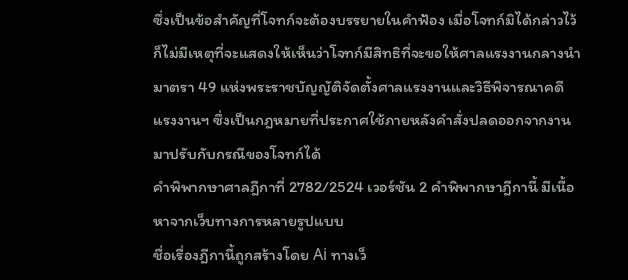ซึ่งเป็นข้อสำคัญที่โจทก์จะต้องบรรยายในคำฟ้อง เมื่อโจทก์มิได้กล่าวไว้ก็ไม่มีเหตุที่จะแสดงให้เห็นว่าโจทก์มีสิทธิที่จะขอให้ศาลแรงงานกลางนำมาตรา 49 แห่งพระราชบัญญัติจัดตั้งศาลแรงงานและวิธีพิจารณาคดีแรงงานฯ ซึ่งเป็นกฎหมายที่ประกาศใช้ภายหลังคำสั่งปลดออกจากงานมาปรับกับกรณีของโจทก์ได้
คำพิพากษาศาลฎีกาที่ 2782/2524 เวอร์ชัน 2 คำพิพากษาฎีกานี้ มีเนื้อหาจากเว็บทางการหลายรูปแบบ
ชื่อเรื่องฎีกานี้ถูกสร้างโดย Ai ทางเว็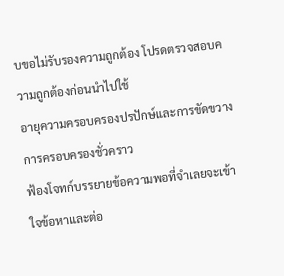บขอไม่รับรองความถูกต้อง โปรดตรวจสอบความถูกต้องก่อนนำไปใช้
อายุความครอบครองปรปักษ์และการขัดขวางการครอบครองชั่วคราว
ฟ้องโจทก์บรรยายข้อความพอที่จำเลยจะเข้าใจข้อหาและต่อ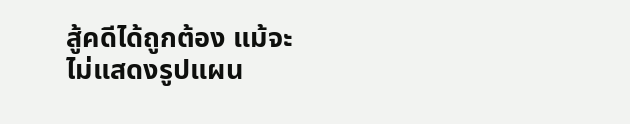สู้คดีได้ถูกต้อง แม้จะไม่แสดงรูปแผน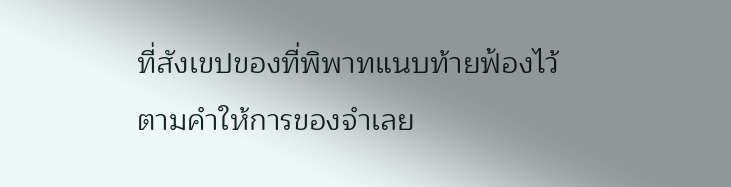ที่สังเขปของที่พิพาทแนบท้ายฟ้องไว้ตามคำให้การของจำเลย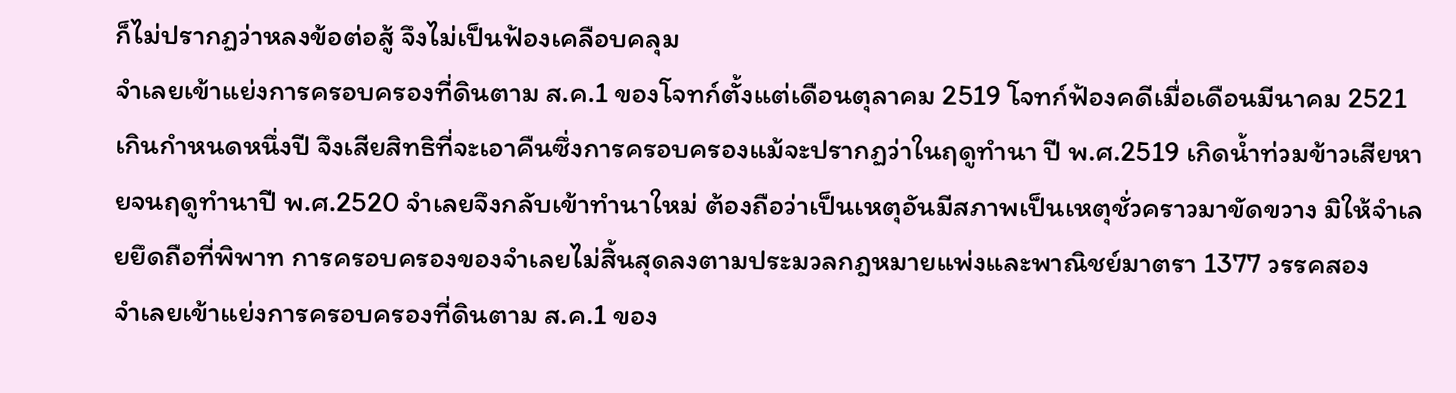ก็ไม่ปรากฏว่าหลงข้อต่อสู้ จึงไม่เป็นฟ้องเคลือบคลุม
จำเลยเข้าแย่งการครอบครองที่ดินตาม ส.ค.1 ของโจทก์ตั้งแต่เดือนตุลาคม 2519 โจทก์ฟ้องคดีเมื่อเดือนมีนาคม 2521 เกินกำหนดหนึ่งปี จึงเสียสิทธิที่จะเอาคืนซึ่งการครอบครองแม้จะปรากฏว่าในฤดูทำนา ปี พ.ศ.2519 เกิดน้ำท่วมข้าวเสียหายจนฤดูทำนาปี พ.ศ.2520 จำเลยจึงกลับเข้าทำนาใหม่ ต้องถือว่าเป็นเหตุอันมีสภาพเป็นเหตุชั่วคราวมาขัดขวาง มิให้จำเลยยึดถือที่พิพาท การครอบครองของจำเลยไม่สิ้นสุดลงตามประมวลกฎหมายแพ่งและพาณิชย์มาตรา 1377 วรรคสอง
จำเลยเข้าแย่งการครอบครองที่ดินตาม ส.ค.1 ของ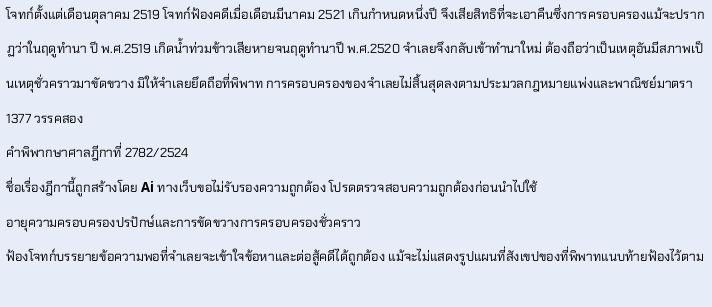โจทก์ตั้งแต่เดือนตุลาคม 2519 โจทก์ฟ้องคดีเมื่อเดือนมีนาคม 2521 เกินกำหนดหนึ่งปี จึงเสียสิทธิที่จะเอาคืนซึ่งการครอบครองแม้จะปรากฏว่าในฤดูทำนา ปี พ.ศ.2519 เกิดน้ำท่วมข้าวเสียหายจนฤดูทำนาปี พ.ศ.2520 จำเลยจึงกลับเข้าทำนาใหม่ ต้องถือว่าเป็นเหตุอันมีสภาพเป็นเหตุชั่วคราวมาขัดขวาง มิให้จำเลยยึดถือที่พิพาท การครอบครองของจำเลยไม่สิ้นสุดลงตามประมวลกฎหมายแพ่งและพาณิชย์มาตรา 1377 วรรคสอง
คำพิพากษาศาลฎีกาที่ 2782/2524
ชื่อเรื่องฎีกานี้ถูกสร้างโดย Ai ทางเว็บขอไม่รับรองความถูกต้อง โปรดตรวจสอบความถูกต้องก่อนนำไปใช้
อายุความครอบครองปรปักษ์และการขัดขวางการครอบครองชั่วคราว
ฟ้องโจทก์บรรยายข้อความพอที่จำเลยจะเข้าใจข้อหาและต่อสู้คดีได้ถูกต้อง แม้จะไม่แสดงรูปแผนที่สังเขปของที่พิพาทแนบท้ายฟ้องไว้ตาม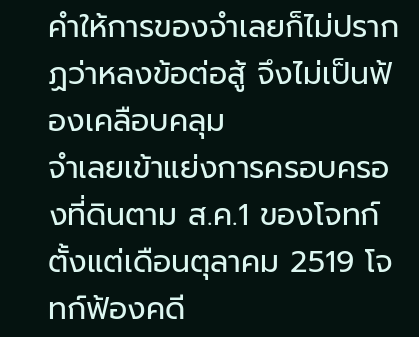คำให้การของจำเลยก็ไม่ปรากฏว่าหลงข้อต่อสู้ จึงไม่เป็นฟ้องเคลือบคลุม
จำเลยเข้าแย่งการครอบครองที่ดินตาม ส.ค.1 ของโจทก์ตั้งแต่เดือนตุลาคม 2519 โจทก์ฟ้องคดี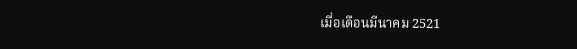เมื่อเดือนมีนาคม 2521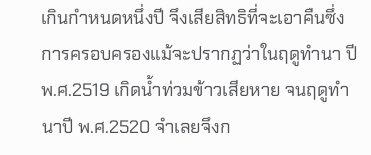เกินกำหนดหนึ่งปี จึงเสียสิทธิที่จะเอาคืนซึ่งการครอบครองแม้จะปรากฏว่าในฤดูทำนา ปี พ.ศ.2519 เกิดน้ำท่วมข้าวเสียหาย จนฤดูทำนาปี พ.ศ.2520 จำเลยจึงก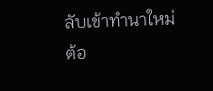ลับเข้าทำนาใหม่ ต้อ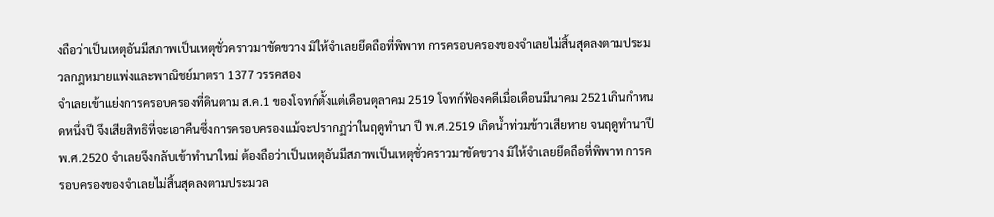งถือว่าเป็นเหตุอันมีสภาพเป็นเหตุชั่วคราวมาขัดขวาง มิให้จำเลยยึดถือที่พิพาท การครอบครองของจำเลยไม่สิ้นสุดลงตามประมวลกฎหมายแพ่งและพาณิชย์มาตรา 1377 วรรคสอง
จำเลยเข้าแย่งการครอบครองที่ดินตาม ส.ค.1 ของโจทก์ตั้งแต่เดือนตุลาคม 2519 โจทก์ฟ้องคดีเมื่อเดือนมีนาคม 2521เกินกำหนดหนึ่งปี จึงเสียสิทธิที่จะเอาคืนซึ่งการครอบครองแม้จะปรากฏว่าในฤดูทำนา ปี พ.ศ.2519 เกิดน้ำท่วมข้าวเสียหาย จนฤดูทำนาปี พ.ศ.2520 จำเลยจึงกลับเข้าทำนาใหม่ ต้องถือว่าเป็นเหตุอันมีสภาพเป็นเหตุชั่วคราวมาขัดขวาง มิให้จำเลยยึดถือที่พิพาท การครอบครองของจำเลยไม่สิ้นสุดลงตามประมวล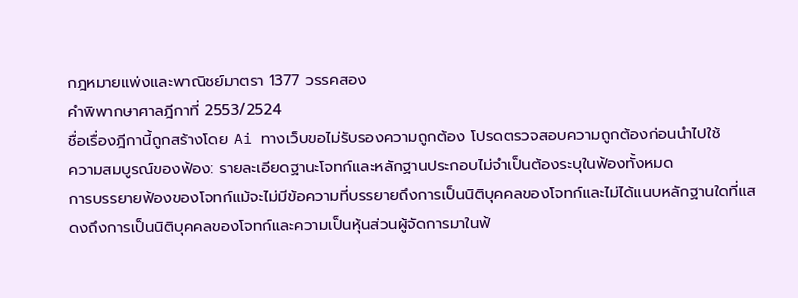กฎหมายแพ่งและพาณิชย์มาตรา 1377 วรรคสอง
คำพิพากษาศาลฎีกาที่ 2553/2524
ชื่อเรื่องฎีกานี้ถูกสร้างโดย Ai ทางเว็บขอไม่รับรองความถูกต้อง โปรดตรวจสอบความถูกต้องก่อนนำไปใช้
ความสมบูรณ์ของฟ้อง: รายละเอียดฐานะโจทก์และหลักฐานประกอบไม่จำเป็นต้องระบุในฟ้องทั้งหมด
การบรรยายฟ้องของโจทก์แม้จะไม่มีข้อความที่บรรยายถึงการเป็นนิติบุคคลของโจทก์และไม่ได้แนบหลักฐานใดที่แสดงถึงการเป็นนิติบุคคลของโจทก์และความเป็นหุ้นส่วนผู้จัดการมาในฟ้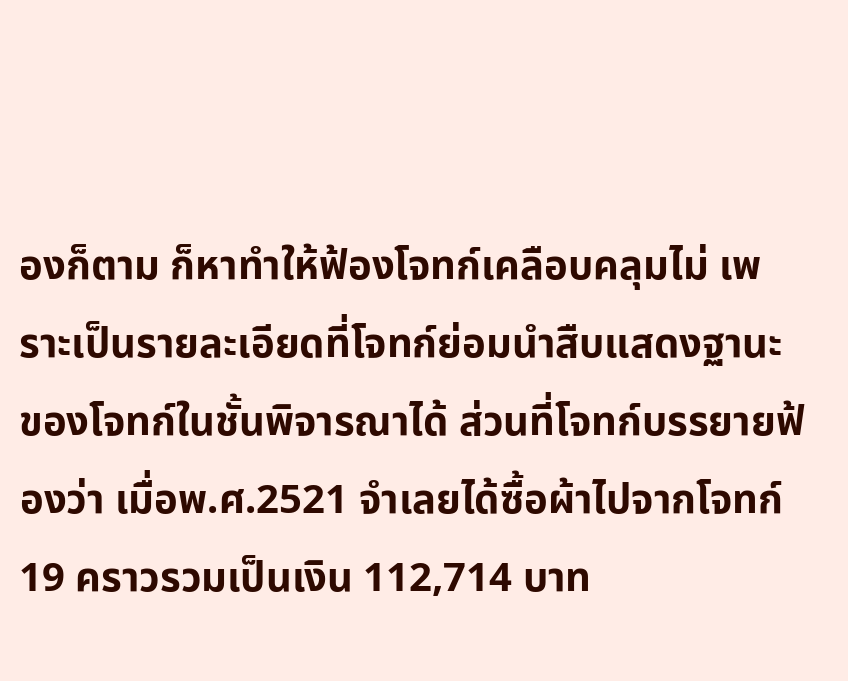องก็ตาม ก็หาทำให้ฟ้องโจทก์เคลือบคลุมไม่ เพราะเป็นรายละเอียดที่โจทก์ย่อมนำสืบแสดงฐานะของโจทก์ในชั้นพิจารณาได้ ส่วนที่โจทก์บรรยายฟ้องว่า เมื่อพ.ศ.2521 จำเลยได้ซื้อผ้าไปจากโจทก์ 19 คราวรวมเป็นเงิน 112,714 บาท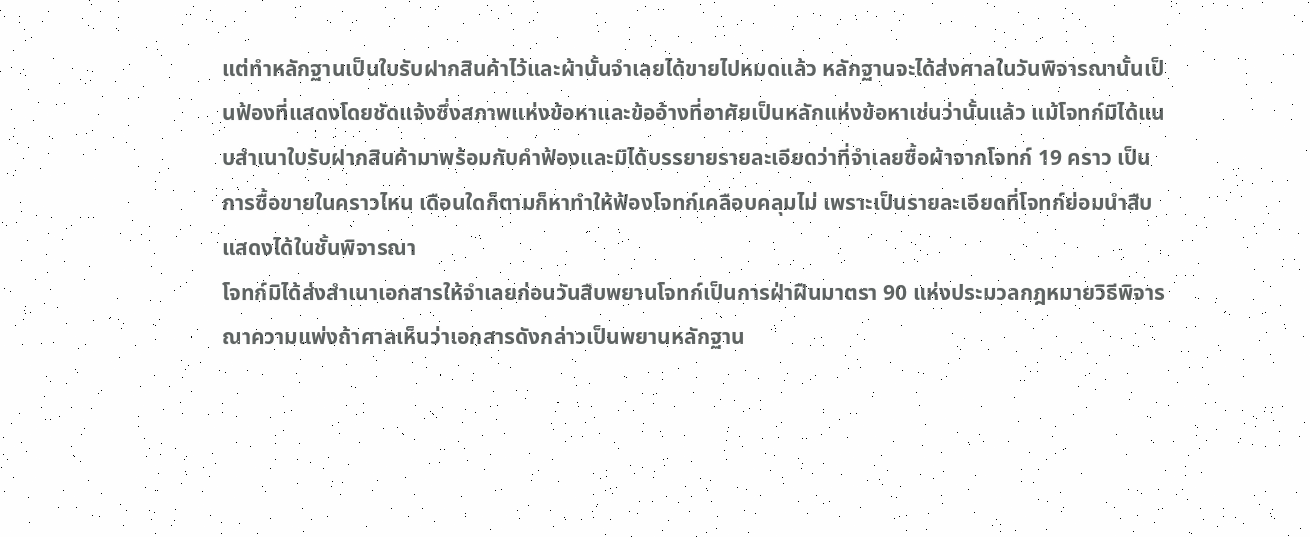แต่ทำหลักฐานเป็นใบรับฝากสินค้าไว้และผ้านั้นจำเลยได้ขายไปหมดแล้ว หลักฐานจะได้ส่งศาลในวันพิจารณานั้นเป็นฟ้องที่แสดงโดยชัดแจ้งซึ่งสภาพแห่งข้อหาและข้ออ้างที่อาศัยเป็นหลักแห่งข้อหาเช่นว่านั้นแล้ว แม้โจทก์มิได้แนบสำเนาใบรับฝากสินค้ามาพร้อมกับคำฟ้องและมิได้บรรยายรายละเอียดว่าที่จำเลยซื้อผ้าจากโจทก์ 19 คราว เป็นการซื้อขายในคราวไหน เดือนใดก็ตามก็หาทำให้ฟ้องโจทก์เคลือบคลุมไม่ เพราะเป็นรายละเอียดที่โจทก์ย่อมนำสืบแสดงได้ในชั้นพิจารณา
โจทก์มิได้ส่งสำเนาเอกสารให้จำเลยก่อนวันสืบพยานโจทก์เป็นการฝ่าฝืนมาตรา 90 แห่งประมวลกฎหมายวิธีพิจารณาความแพ่งถ้าศาลเห็นว่าเอกสารดังกล่าวเป็นพยานหลักฐาน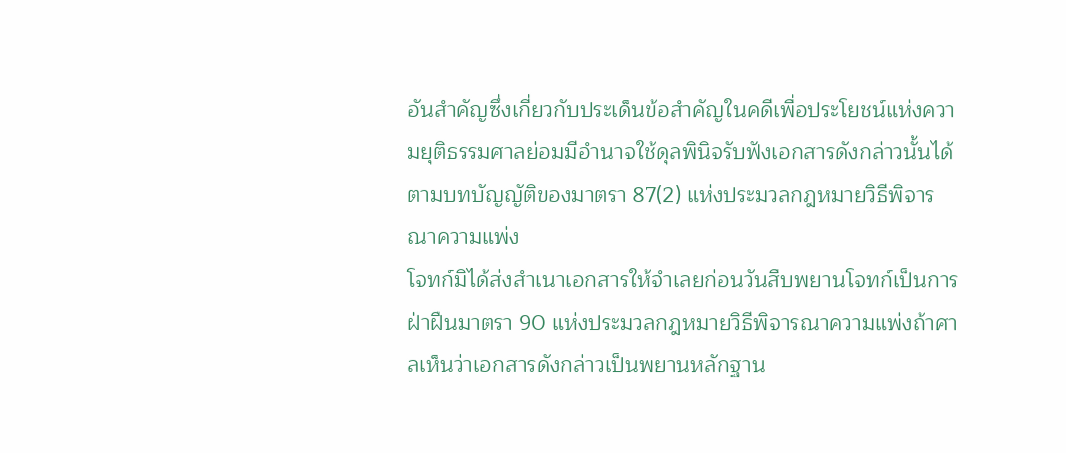อันสำคัญซึ่งเกี่ยวกับประเด็นข้อสำคัญในคดีเพื่อประโยชน์แห่งความยุติธรรมศาลย่อมมีอำนาจใช้ดุลพินิจรับฟังเอกสารดังกล่าวนั้นได้ตามบทบัญญัติของมาตรา 87(2) แห่งประมวลกฎหมายวิธีพิจารณาความแพ่ง
โจทก์มิได้ส่งสำเนาเอกสารให้จำเลยก่อนวันสืบพยานโจทก์เป็นการฝ่าฝืนมาตรา 90 แห่งประมวลกฎหมายวิธีพิจารณาความแพ่งถ้าศาลเห็นว่าเอกสารดังกล่าวเป็นพยานหลักฐาน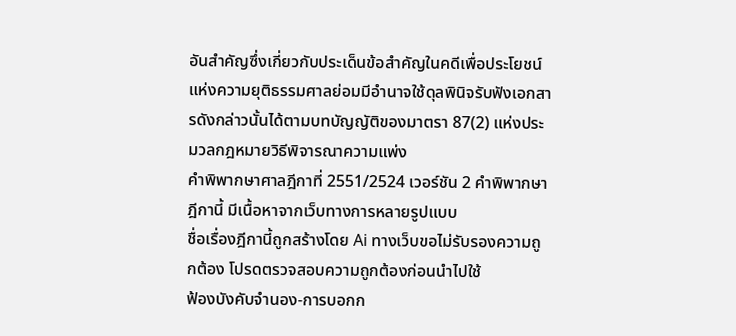อันสำคัญซึ่งเกี่ยวกับประเด็นข้อสำคัญในคดีเพื่อประโยชน์แห่งความยุติธรรมศาลย่อมมีอำนาจใช้ดุลพินิจรับฟังเอกสารดังกล่าวนั้นได้ตามบทบัญญัติของมาตรา 87(2) แห่งประมวลกฎหมายวิธีพิจารณาความแพ่ง
คำพิพากษาศาลฎีกาที่ 2551/2524 เวอร์ชัน 2 คำพิพากษาฎีกานี้ มีเนื้อหาจากเว็บทางการหลายรูปแบบ
ชื่อเรื่องฎีกานี้ถูกสร้างโดย Ai ทางเว็บขอไม่รับรองความถูกต้อง โปรดตรวจสอบความถูกต้องก่อนนำไปใช้
ฟ้องบังคับจำนอง-การบอกก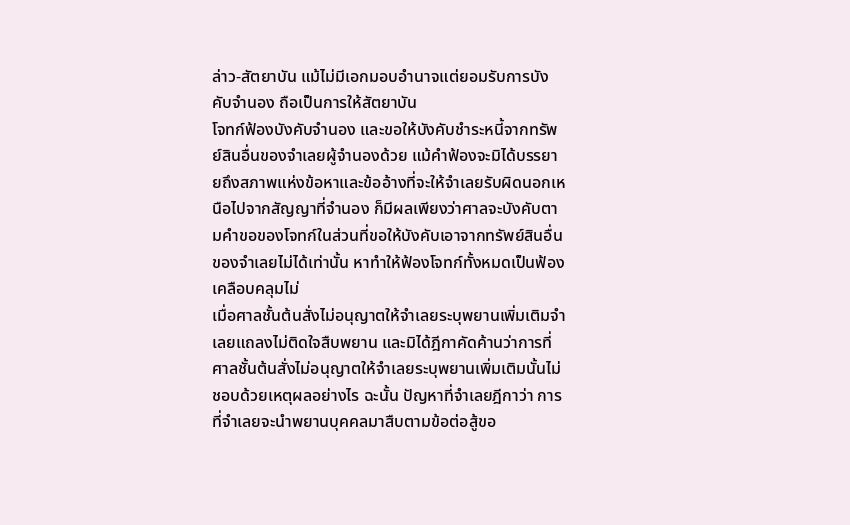ล่าว-สัตยาบัน แม้ไม่มีเอกมอบอำนาจแต่ยอมรับการบังคับจำนอง ถือเป็นการให้สัตยาบัน
โจทก์ฟ้องบังคับจำนอง และขอให้บังคับชำระหนี้จากทรัพย์สินอื่นของจำเลยผู้จำนองด้วย แม้คำฟ้องจะมิได้บรรยายถึงสภาพแห่งข้อหาและข้ออ้างที่จะให้จำเลยรับผิดนอกเหนือไปจากสัญญาที่จำนอง ก็มีผลเพียงว่าศาลจะบังคับตามคำขอของโจทก์ในส่วนที่ขอให้บังคับเอาจากทรัพย์สินอื่นของจำเลยไม่ได้เท่านั้น หาทำให้ฟ้องโจทก์ทั้งหมดเป็นฟ้องเคลือบคลุมไม่
เมื่อศาลชั้นต้นสั่งไม่อนุญาตให้จำเลยระบุพยานเพิ่มเติมจำเลยแถลงไม่ติดใจสืบพยาน และมิได้ฎีกาคัดค้านว่าการที่ศาลชั้นต้นสั่งไม่อนุญาตให้จำเลยระบุพยานเพิ่มเติมนั้นไม่ชอบด้วยเหตุผลอย่างไร ฉะนั้น ปัญหาที่จำเลยฎีกาว่า การที่จำเลยจะนำพยานบุคคลมาสืบตามข้อต่อสู้ขอ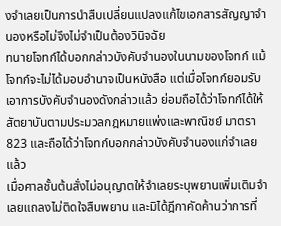งจำเลยเป็นการนำสืบเปลี่ยนแปลงแก้ไขเอกสารสัญญาจำนองหรือไม่จึงไม่จำเป็นต้องวินิจฉัย
ทนายโจทก์ได้บอกกล่าวบังคับจำนองในนามของโจทก์ แม้โจทก์จะไม่ได้มอบอำนาจเป็นหนังสือ แต่เมื่อโจทก์ยอมรับเอาการบังคับจำนองดังกล่าวแล้ว ย่อมถือได้ว่าโจทก์ได้ให้สัตยาบันตามประมวลกฎหมายแพ่งและพาณิชย์ มาตรา 823 และถือได้ว่าโจทก์บอกกล่าวบังคับจำนองแก่จำเลยแล้ว
เมื่อศาลชั้นต้นสั่งไม่อนุญาตให้จำเลยระบุพยานเพิ่มเติมจำเลยแถลงไม่ติดใจสืบพยาน และมิได้ฎีกาคัดค้านว่าการที่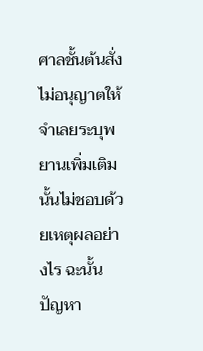ศาลชั้นต้นสั่งไม่อนุญาตให้จำเลยระบุพยานเพิ่มเติมนั้นไม่ชอบด้วยเหตุผลอย่างไร ฉะนั้น ปัญหา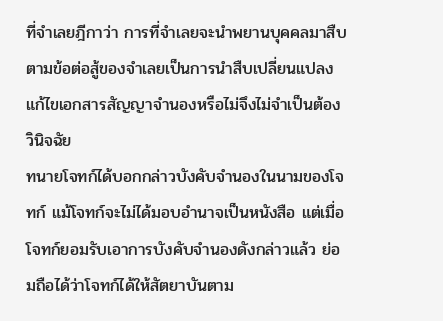ที่จำเลยฎีกาว่า การที่จำเลยจะนำพยานบุคคลมาสืบตามข้อต่อสู้ของจำเลยเป็นการนำสืบเปลี่ยนแปลงแก้ไขเอกสารสัญญาจำนองหรือไม่จึงไม่จำเป็นต้องวินิจฉัย
ทนายโจทก์ได้บอกกล่าวบังคับจำนองในนามของโจทก์ แม้โจทก์จะไม่ได้มอบอำนาจเป็นหนังสือ แต่เมื่อโจทก์ยอมรับเอาการบังคับจำนองดังกล่าวแล้ว ย่อมถือได้ว่าโจทก์ได้ให้สัตยาบันตาม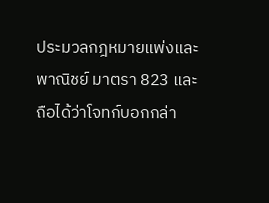ประมวลกฎหมายแพ่งและพาณิชย์ มาตรา 823 และถือได้ว่าโจทก์บอกกล่า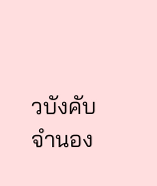วบังคับจำนอง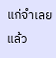แก่จำเลยแล้ว